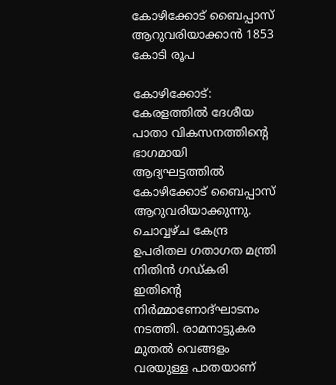കോഴിക്കോട്‌ ബൈപ്പാസ്‌ ആറുവരിയാക്കാന്‍ 1853 കോടി രൂപ

കോഴിക്കോട്:  കേരളത്തില്‍ ദേശീയ പാതാ വികസനത്തിന്റെ ഭാഗമായി ആദ്യഘട്ടത്തില്‍ കോഴിക്കോട്‌ ബൈപ്പാസ്‌ ആറുവരിയാക്കുന്നു. ചൊവ്വഴ്‌ച കേന്ദ്ര ഉപരിതല ഗതാഗത മന്ത്രി നിതിന്‍ ഗഡ്‌കരി ഇതിന്റെ നിര്‍മ്മാണോദ്‌ഘാടനം നടത്തി. രാമനാട്ടുകര മുതല്‍ വെങ്ങളം വരയുള്ള പാതയാണ്‌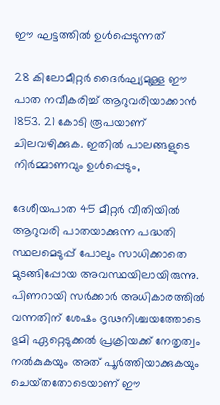ഈ ഘട്ടത്തില്‍ ഉള്‍പ്പെടുന്നത്‌

28 കിലോമീറ്റര്‍ ദൈര്‍ഘ്യമുള്ള ഈ പാത നവീകരിച്ച്‌ ആറുവരിയാക്കാന്‍ 1853. 21 കോടി രൂപയാണ്‌ ചിലവഴിക്കുക. ഇതില്‍ പാലങ്ങളുടെ നിര്‍മ്മാണവും ഉള്‍പ്പെടും,

ദേശീയപാത 45 മീറ്റര്‍ വീതിയില്‍ ആറുവരി പാതയാക്കുന്ന പദ്ധതി സ്ഥലമെടുപ്പ്‌ പോലും സാധിക്കാതെ മുടങ്ങിപ്പോയ അവസ്ഥയിലായിരുന്നു. പിണറായി സര്‍ക്കാര്‍ അധികാരത്തില്‍ വന്നതിന്‌ ശേഷം ദൃഢനിശ്ചയത്തോടെ ഭുമി ഏറ്റെടുക്കല്‍ പ്രക്രിയക്ക്‌ നേതൃത്വം നല്‍കുകയും അത്‌ പൂര്‍ത്തിയാക്കുകയും ചെയ്‌തതോടെയാണ്‌ ഈ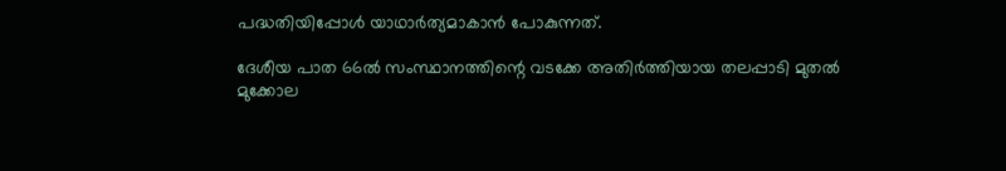പദ്ധതിയിപ്പോള്‍ യാഥാര്‍ത്യമാകാന്‍ പോകുന്നത്‌.

ദേശീയ പാത 66ല്‍ സംസ്ഥാനത്തിന്റെ വടക്കേ അതിര്‍ത്തിയായ തലപ്പാടി മുതല്‍ മുക്കോല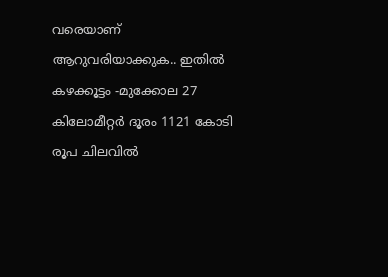വരെയാണ്‌ ആറുവരിയാക്കുക.. ഇതില്‍ കഴക്കൂട്ടം -മുക്കോല 27 കിലോമീറ്റര്‍ ദൂരം 1121 കോടി രൂപ ചിലവില്‍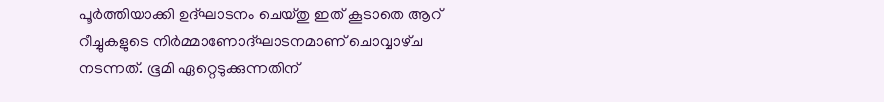പൂര്‍ത്തിയാക്കി ഉദ്‌ഘാടനം ചെയ്‌തു ഇത്‌ കൂടാതെ ആറ്‌ റീച്ചുകളുടെ നിര്‍മ്മാണോദ്‌ഘാടനമാണ്‌ ചൊവ്വാഴ്‌ച നടന്നത്‌. ഭൂമി ഏറ്റെടുക്കുന്നതിന്‌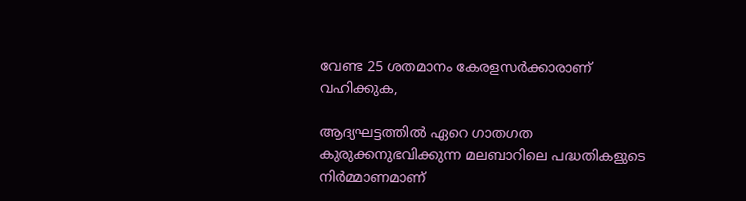വേണ്ട 25 ശതമാനം കേരളസര്‍ക്കാരാണ്‌ വഹിക്കുക,

ആദ്യഘട്ടത്തില്‍ ഏറെ ഗാതഗത കുരുക്കനുഭവിക്കുന്ന മലബാറിലെ പദ്ധതികളുടെ നിര്‍മ്മാണമാണ്‌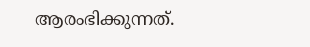ആരംഭിക്കുന്നത്‌.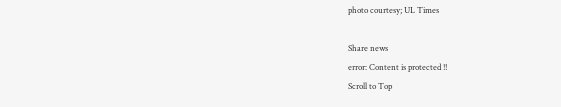photo courtesy; UL Times

Share news
error: Content is protected !!
Scroll to Top